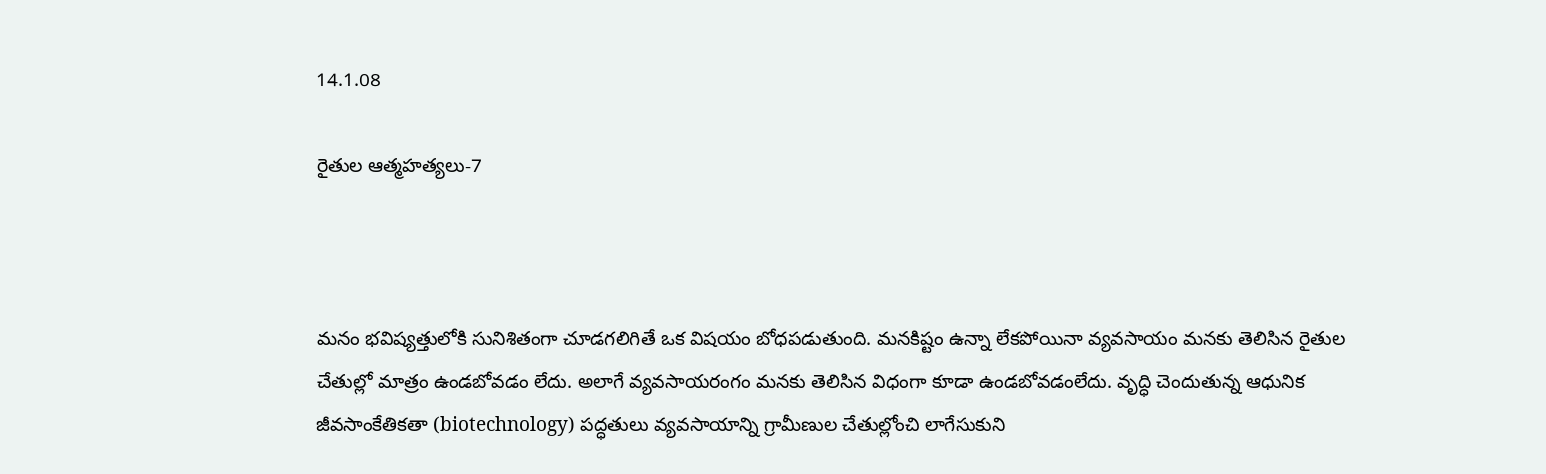14.1.08

రైతుల ఆత్మహత్యలు-7



మనం భవిష్యత్తులోకి సునిశితంగా చూడగలిగితే ఒక విషయం బోధపడుతుంది. మనకిష్టం ఉన్నా లేకపోయినా వ్యవసాయం మనకు తెలిసిన రైతుల చేతుల్లో మాత్రం ఉండబోవడం లేదు. అలాగే వ్యవసాయరంగం మనకు తెలిసిన విధంగా కూడా ఉండబోవడంలేదు. వృద్ధి చెందుతున్న ఆధునిక జీవసాంకేతికతా (biotechnology) పద్ధతులు వ్యవసాయాన్ని గ్రామీణుల చేతుల్లోంచి లాగేసుకుని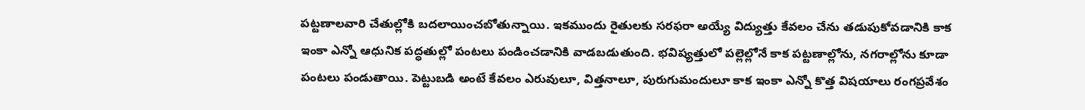పట్టణాలవారి చేతుల్లోకి బదలాయించబోతున్నాయి. ఇకముందు రైతులకు సరఫరా అయ్యే విద్యుత్తు కేవలం చేను తడుపుకోవడానికి కాక ఇంకా ఎన్నో ఆధునిక పద్ధతుల్లో పంటలు పండించడానికి వాడబడుతుంది. భవిష్యత్తులో పల్లెల్లోనే కాక పట్టణాల్లోను, నగరాల్లోను కూడా పంటలు పండుతాయి. పెట్టుబడి అంటే కేవలం ఎరువులూ, విత్తనాలూ, పురుగుమందులూ కాక ఇంకా ఎన్నో కొత్త విషయాలు రంగప్రవేశం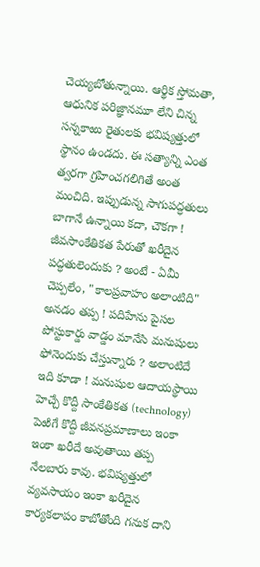చెయ్యబోతున్నాయి. ఆర్థిక స్తోమతా, ఆధునిక పరిజ్ఞానమూ లేని చిన్న సన్నకాఱు రైతులకు భవిష్యత్తులో స్థానం ఉండదు. ఈ సత్యాన్ని ఎంత త్వరగా గ్రహించగలిగితే అంత మంచిది. ఇప్పుడున్న సాగుపద్ధతులు బాగానే ఉన్నాయి కదా, చౌకగా ! జీవసాంకేతికత పేరుతో ఖరీదైన పద్ధతులెందుకు ? అంటే - ఏమీ చెప్పలేం, "కాలప్రవాహం అలాంటిది" అనడం తప్ప ! పదిహేను పైసల పోస్టుకార్డు వాడ్డం మానేసి మనుషులు ఫోనెందుకు చేస్తున్నారు ? అలాంటిదే ఇది కూడా ! మనుషుల ఆదాయస్థాయి హెచ్చే కొద్దీ సాంకేతికత (technology) పెఱిగే కొద్దీ జీవనప్రమాణాలు ఇంకా ఇంకా ఖరీదే అవుతాయి తప్ప నేలబారు కావు. భవిష్యత్తులో వ్యవసాయం ఇంకా ఖరీదైన కార్యకలాపం కాబోతోంది గనుక దాని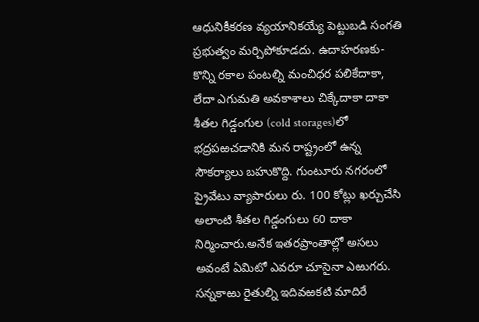ఆధునికీకరణ వ్యయానికయ్యే పెట్టుబడి సంగతి ప్రభుత్వం మర్చిపోకూడదు. ఉదాహరణకు-కొన్ని రకాల పంటల్ని మంచిధర పలికేదాకా, లేదా ఎగుమతి అవకాశాలు చిక్కేదాకా దాకా శీతల గిడ్డంగుల (cold storages)లో భద్రపఱచడానికి మన రాష్ట్రంలో ఉన్న సౌకర్యాలు బహుకొద్ది. గుంటూరు నగరంలో ప్రైవేటు వ్యాపారులు రు. 100 కోట్లు ఖర్చుచేసి అలాంటి శీతల గిడ్డంగులు 60 దాకా నిర్మించారు.అనేక ఇతరప్రాంతాల్లో అసలు అవంటే ఏమిటో ఎవరూ చూసైనా ఎఱుగరు. సన్నకాఱు రైతుల్ని ఇదివఱకటి మాదిరే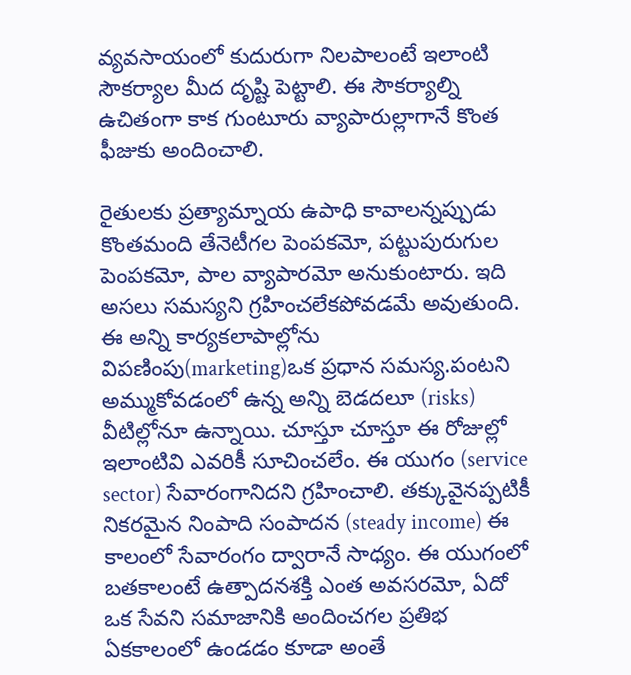వ్యవసాయంలో కుదురుగా నిలపాలంటే ఇలాంటి సౌకర్యాల మీద దృష్టి పెట్టాలి. ఈ సౌకర్యాల్ని ఉచితంగా కాక గుంటూరు వ్యాపారుల్లాగానే కొంత ఫీజుకు అందించాలి.

రైతులకు ప్రత్యామ్నాయ ఉపాధి కావాలన్నప్పుడు కొంతమంది తేనెటీగల పెంపకమో, పట్టుపురుగుల పెంపకమో, పాల వ్యాపారమో అనుకుంటారు. ఇది అసలు సమస్యని గ్రహించలేకపోవడమే అవుతుంది. ఈ అన్ని కార్యకలాపాల్లోను విపణింపు(marketing)ఒక ప్రధాన సమస్య.పంటని అమ్ముకోవడంలో ఉన్న అన్ని బెడదలూ (risks) వీటిల్లోనూ ఉన్నాయి. చూస్తూ చూస్తూ ఈ రోజుల్లో ఇలాంటివి ఎవరికీ సూచించలేం. ఈ యుగం (service sector) సేవారంగానిదని గ్రహించాలి. తక్కువైనప్పటికీ నికరమైన నింపాది సంపాదన (steady income) ఈ కాలంలో సేవారంగం ద్వారానే సాధ్యం. ఈ యుగంలో బతకాలంటే ఉత్పాదనశక్తి ఎంత అవసరమో, ఏదో ఒక సేవని సమాజానికి అందించగల ప్రతిభ ఏకకాలంలో ఉండడం కూడా అంతే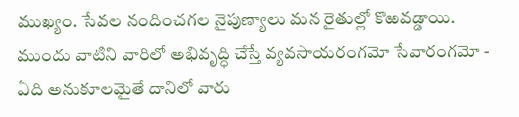ముఖ్యం. సేవల నందించగల నైపుణ్యాలు మన రైతుల్లో కొఱవడ్డాయి. ముందు వాటిని వారిలో అభివృద్ధి చేస్తే వ్యవసాయరంగమో సేవారంగమో - ఏది అనుకూలమైతే దానిలో వారు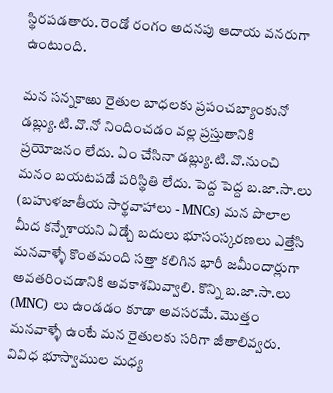స్థిరపడతారు. రెండో రంగం అదనపు ఆదాయ వనరుగా ఉంటుంది.

మన సన్నకాఱు రైతుల బాధలకు ప్రపంచబ్యాంకునో డబ్ల్యు.టి.వొ.నో నిందించడం వల్ల ప్రస్తుతానికి ప్రయోజనం లేదు. ఏం చేసినా డబ్ల్యు.టి.వొ.నుంచి మనం బయటపడే పరిస్థితి లేదు. పెద్ద పెద్ద బ.జా.సా.లు (బహుళజాతీయ సార్థవాహాలు - MNCs) మన పొలాల మీద కన్నేశాయని ఏడ్చే బదులు భూసంస్కరణలు ఎత్తేసి మనవాళ్ళే కొంతమంది సత్తా కలిగిన భారీ జమీందార్లుగా అవతరించడానికి అవకాశమివ్వాలి. కొన్ని బ.జా.సా.లు (MNC) లు ఉండడం కూడా అవసరమే. మొత్తం మనవాళ్ళే ఉంటే మన రైతులకు సరిగా జీతాలివ్వరు. వివిధ భూస్వాముల మధ్య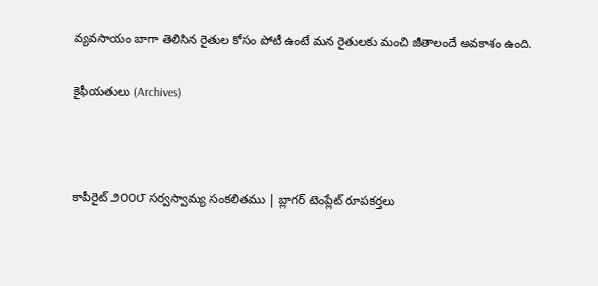వ్యవసాయం బాగా తెలిసిన రైతుల కోసం పోటీ ఉంటే మన రైతులకు మంచి జీతాలందే అవకాశం ఉంది.

కైఫీయతులు (Archives)



కాపీరైట్ ౨౦౦౮ సర్వస్వామ్య సంకలితము | బ్లాగర్ టెంప్లేట్ రూపకర్తలు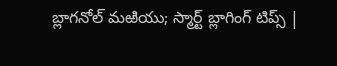బ్లాగనోల్ మఱియు; స్మార్ట్ బ్లాగింగ్ టిప్స్ |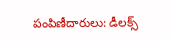పంపిణీదారులు: డీలక్స్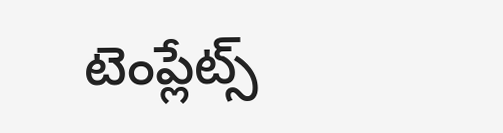టెంప్లేట్స్